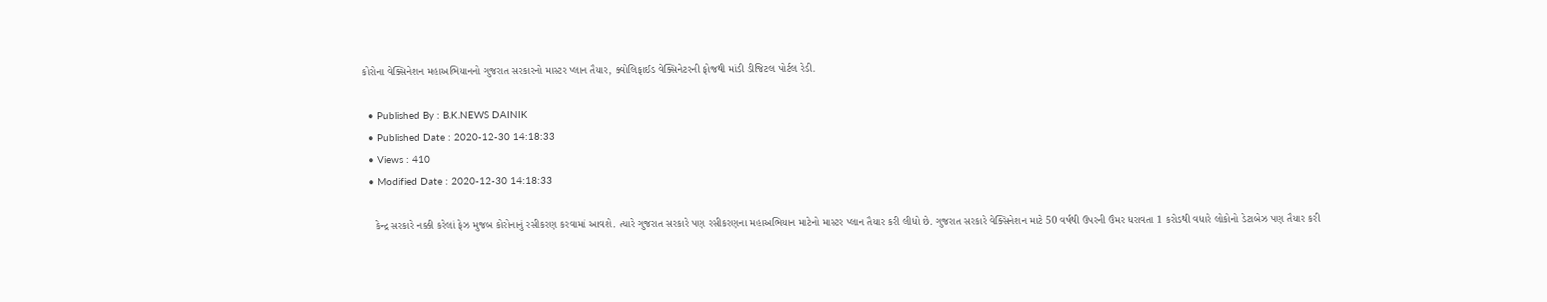કોરોના વેક્સિનેશન મહાઅભિયાનનો ગુજરાત સરકારનો માસ્ટર પ્લાન તૈયાર, ક્વોલિફાઈડ વેક્સિનેટરની ફોજથી માંડી ડીજિટલ પોર્ટલ રેડી.

  • Published By : B.K.NEWS DAINIK
  • Published Date : 2020-12-30 14:18:33
  • Views : 410
  • Modified Date : 2020-12-30 14:18:33

    કેન્દ્ર સરકારે નક્કી કરેલાં ફેઝ મુજબ કોરોનાનું રસીકરણ કરવામાં આવશે. ત્યારે ગુજરાત સરકારે પણ રસીકરણના મહાઅભિયાન માટેનો માસ્ટર પ્લાન તૈયાર કરી લીધો છે. ગુજરાત સરકારે વેક્સિનેશન માટે 50 વર્ષથી ઉપરની ઉંમર ધરાવતા 1 કરોડથી વધારે લોકોનો ડેટાબેઝ પણ તૈયાર કરી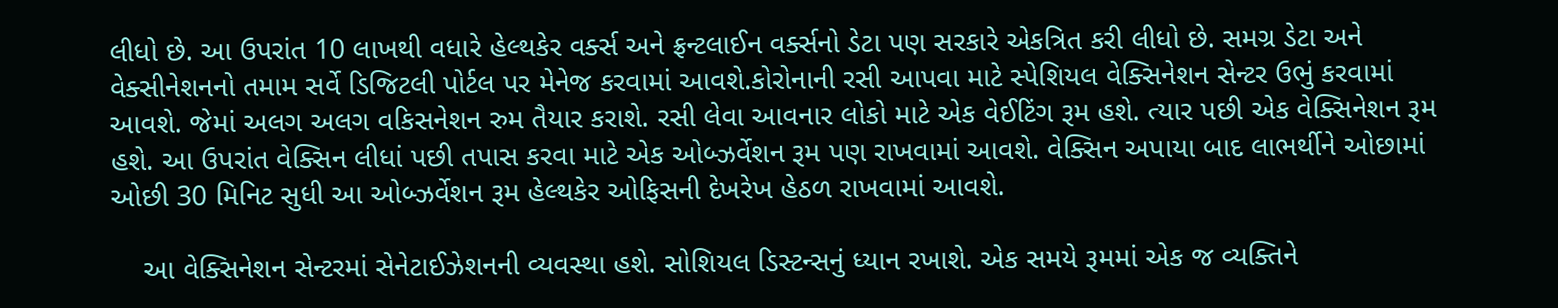લીધો છે. આ ઉપરાંત 10 લાખથી વધારે હેલ્થકેર વર્ક્સ અને ફ્રન્ટલાઈન વર્ક્સનો ડેટા પણ સરકારે એકત્રિત કરી લીધો છે. સમગ્ર ડેટા અને વેક્સીનેશનનો તમામ સર્વે ડિજિટલી પોર્ટલ પર મેનેજ કરવામાં આવશે.કોરોનાની રસી આપવા માટે સ્પેશિયલ વેક્સિનેશન સેન્ટર ઉભું કરવામાં આવશે. જેમાં અલગ અલગ વકિસનેશન રુમ તૈયાર કરાશે. રસી લેવા આવનાર લોકો માટે એક વેઈટિંગ રૂમ હશે. ત્યાર પછી એક વેક્સિનેશન રૂમ હશે. આ ઉપરાંત વેક્સિન લીધાં પછી તપાસ કરવા માટે એક ઓબ્ઝર્વેશન રૂમ પણ રાખવામાં આવશે. વેક્સિન અપાયા બાદ લાભર્થીને ઓછામાં ઓછી 30 મિનિટ સુધી આ ઓબ્ઝર્વેશન રૂમ હેલ્થકેર ઓફિસની દેખરેખ હેઠળ રાખવામાં આવશે.

    આ વેક્સિનેશન સેન્ટરમાં સેનેટાઈઝેશનની વ્યવસ્થા હશે. સોશિયલ ડિસ્ટન્સનું ધ્યાન રખાશે. એક સમયે રૂમમાં એક જ વ્યક્તિને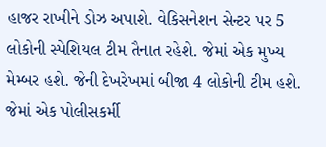હાજર રાખીને ડોઝ અપાશે. વેકિસનેશન સેન્ટર પર 5 લોકોની સ્પેશિયલ ટીમ તૈનાત રહેશે. જેમાં એક મુખ્ય મેમ્બર હશે. જેની દેખરેખમાં બીજા 4 લોકોની ટીમ હશે. જેમાં એક પોલીસકર્મી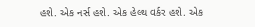હશે. એક નર્સ હશે. એક હેલ્થ વર્કર હશે. એક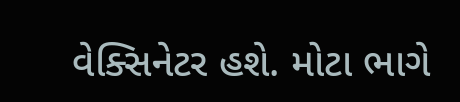વેક્સિનેટર હશે. મોટા ભાગે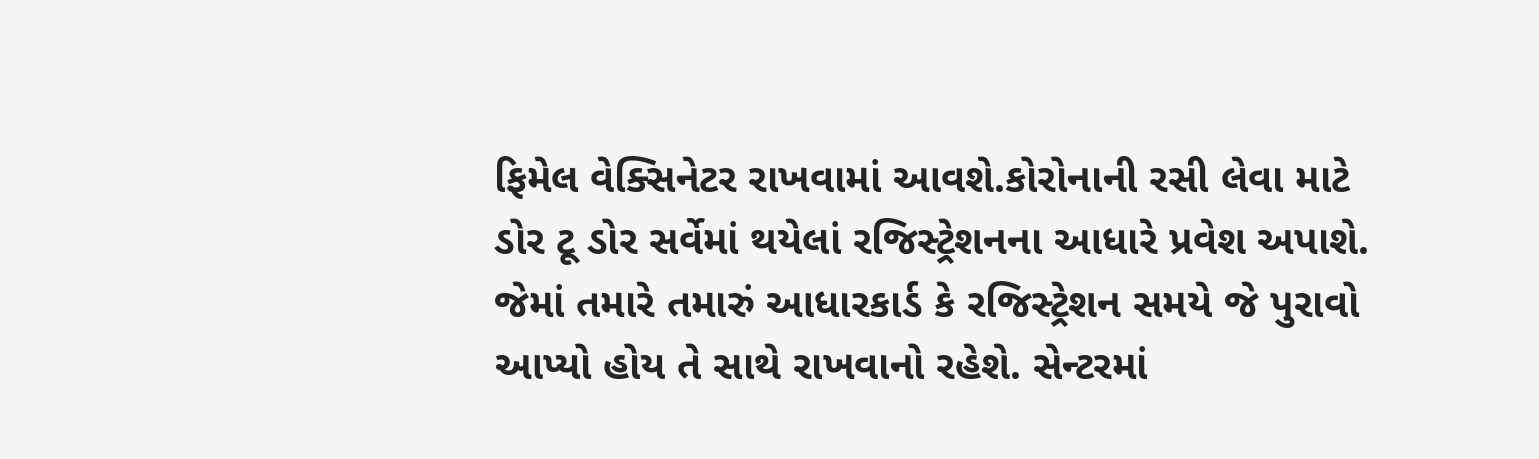ફિમેલ વેક્સિનેટર રાખવામાં આવશે.કોરોનાની રસી લેવા માટે ડોર ટૂ ડોર સર્વેમાં થયેલાં રજિસ્ટ્રેશનના આધારે પ્રવેશ અપાશે. જેમાં તમારે તમારું આધારકાર્ડ કે રજિસ્ટ્રેશન સમયે જે પુરાવો આપ્યો હોય તે સાથે રાખવાનો રહેશે. સેન્ટરમાં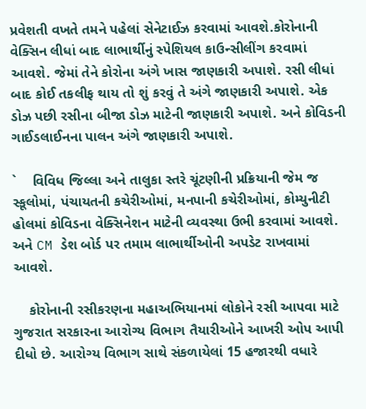પ્રવેશતી વખતે તમને પહેલાં સેનેટાઈઝ કરવામાં આવશે.કોરોનાની વેક્સિન લીધાં બાદ લાભાર્થીનું સ્પેશિયલ કાઉન્સીલીંગ કરવામાં આવશે. જેમાં તેને કોરોના અંગે ખાસ જાણકારી અપાશે. રસી લીધાં બાદ કોઈ તકલીફ થાય તો શું કરવું તે અંગે જાણકારી અપાશે. એક ડોઝ પછી રસીના બીજા ડોઝ માટેની જાણકારી અપાશે. અને કોવિડની ગાઈડલાઈનના પાલન અંગે જાણકારી અપાશે.

`    વિવિધ જિલ્લા અને તાલુકા સ્તરે ચૂંટણીની પ્રક્રિયાની જેમ જ સ્કૂલોમાં, પંચાયતની કચેરીઓમાં, મનપાની કચેરીઓમાં, કોમ્યુનીટી હોલમાં કોવિડના વેક્સિનેશન માટેની વ્યવસ્થા ઉભી કરવામાં આવશે. અને CM ડેશ બોર્ડ પર તમામ લાભાર્થીઓની અપડેટ રાખવામાં આવશે.

    કોરોનાની રસીકરણના મહાઅભિયાનમાં લોકોને રસી આપવા માટે ગુજરાત સરકારના આરોગ્ય વિભાગ તૈયારીઓને આખરી ઓપ આપી દીધો છે. આરોગ્ય વિભાગ સાથે સંકળાયેલાં 15 હજારથી વધારે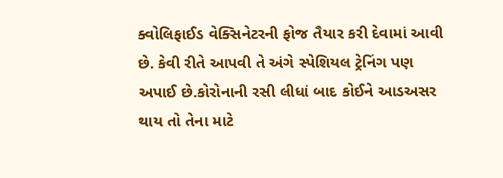ક્વોલિફાઈડ વેક્સિનેટરની ફોજ તૈયાર કરી દેવામાં આવી છે. કેવી રીતે આપવી તે અંગે સ્પેશિયલ ટ્રેનિંગ પણ અપાઈ છે.કોરોનાની રસી લીધાં બાદ કોઈને આડઅસર થાય તો તેના માટે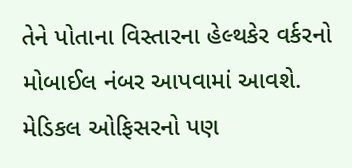તેને પોતાના વિસ્તારના હેલ્થકેર વર્કરનો મોબાઈલ નંબર આપવામાં આવશે. મેડિકલ ઓફિસરનો પણ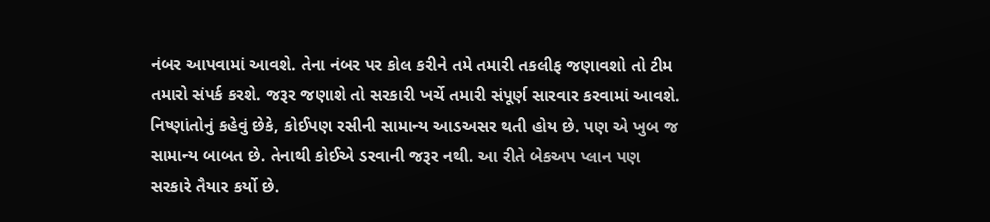નંબર આપવામાં આવશે. તેના નંબર પર કોલ કરીને તમે તમારી તકલીફ જણાવશો તો ટીમ તમારો સંપર્ક કરશે. જરૂર જણાશે તો સરકારી ખર્ચે તમારી સંપૂર્ણ સારવાર કરવામાં આવશે. નિષ્ણાંતોનું કહેવું છેકે, કોઈપણ રસીની સામાન્ય આડઅસર થતી હોય છે. પણ એ ખુબ જ સામાન્ય બાબત છે. તેનાથી કોઈએ ડરવાની જરૂર નથી. આ રીતે બેકઅપ પ્લાન પણ સરકારે તૈયાર કર્યો છે.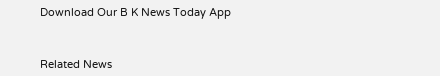Download Our B K News Today App



Related News